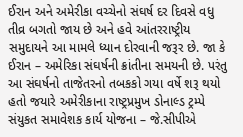ઈરાન અને અમેરીકા વચ્ચેનો સંઘર્ષ દર દિવસે વધુ તીવ્ર બગતો જાય છે અને હવે આંતરરાષ્ટ્રીય સમુદાયને આ મામલે ધ્યાન દોરવાની જરૂર છે. જા કે ઈરાન – અમેરિકા સંઘર્ષની ક્રાંતીના સમયની છે. પરંતુ આ સંઘર્ષનો તાજેતરનો તબકકો ગયા વર્ષે શરૂ થયો હતો જયારે અમેરીકાના રાષ્ટ્રપ્રમુખ ડોનાલ્ડ ટ્રમ્પે સંયુકત સમાવેશક કાર્ય યોજના – જે.સીપીએ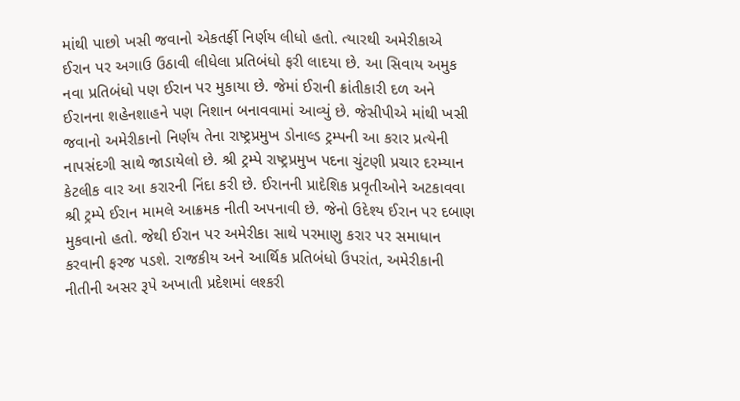માંથી પાછો ખસી જવાનો એકતર્ફી નિર્ણય લીધો હતો. ત્યારથી અમેરીકાએ ઈરાન પર અગાઉ ઉઠાવી લીધેલા પ્રતિબંધો ફરી લાદયા છે. આ સિવાય અમુક નવા પ્રતિબંધો પણ ઈરાન પર મુકાયા છે. જેમાં ઈરાની ક્રાંતીકારી દળ અને ઈરાનના શહેનશાહને પણ નિશાન બનાવવામાં આવ્યું છે. જેસીપીએ માંથી ખસી જવાનો અમેરીકાનો નિર્ણય તેના રાષ્ટ્રપ્રમુખ ડોનાલ્ડ ટ્રમ્પની આ કરાર પ્રત્યેની નાપસંદગી સાથે જાડાયેલો છે. શ્રી ટ્રમ્પે રાષ્ટ્રપ્રમુખ પદના ચુંટણી પ્રચાર દરમ્યાન કેટલીક વાર આ કરારની નિંદા કરી છે. ઈરાનની પ્રાદેશિક પ્રવૃતીઓને અટકાવવા શ્રી ટ્રમ્પે ઈરાન મામલે આક્રમક નીતી અપનાવી છે. જેનો ઉદેશ્ય ઈરાન પર દબાણ મુકવાનો હતો. જેથી ઈરાન પર અમેરીકા સાથે પરમાણુ કરાર પર સમાધાન કરવાની ફરજ પડશે. રાજકીય અને આર્થિક પ્રતિબંધો ઉપરાંત, અમેરીકાની નીતીની અસર રૂપે અખાતી પ્રદેશમાં લશ્કરી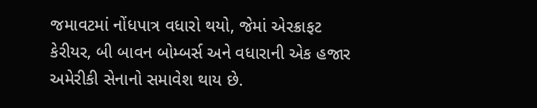જમાવટમાં નોંધપાત્ર વધારો થયો, જેમાં એરક્રાફટ કેરીયર, બી બાવન બોમ્બર્સ અને વધારાની એક હજાર અમેરીકી સેનાનો સમાવેશ થાય છે.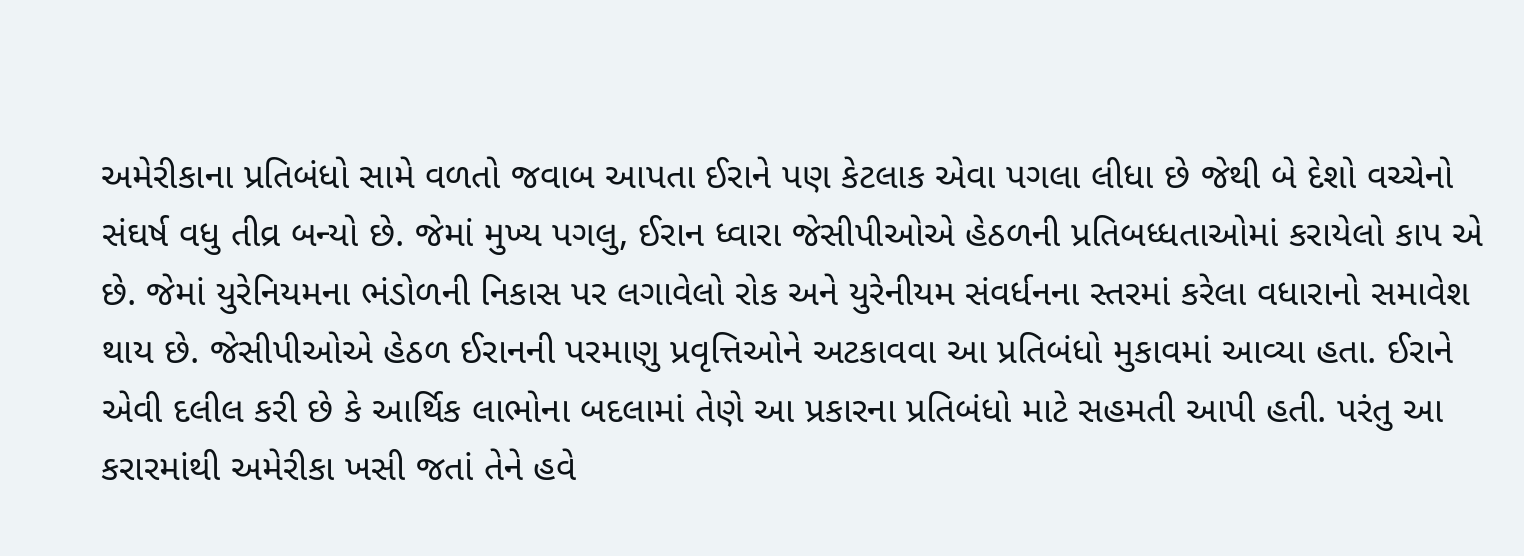અમેરીકાના પ્રતિબંધો સામે વળતો જવાબ આપતા ઈરાને પણ કેટલાક એવા પગલા લીધા છે જેથી બે દેશો વચ્ચેનો સંઘર્ષ વધુ તીવ્ર બન્યો છે. જેમાં મુખ્ય પગલુ, ઈરાન ધ્વારા જેસીપીઓએ હેઠળની પ્રતિબધ્ધતાઓમાં કરાયેલો કાપ એ છે. જેમાં યુરેનિયમના ભંડોળની નિકાસ પર લગાવેલો રોક અને યુરેનીયમ સંવર્ધનના સ્તરમાં કરેલા વધારાનો સમાવેશ થાય છે. જેસીપીઓએ હેઠળ ઈરાનની પરમાણુ પ્રવૃત્તિઓને અટકાવવા આ પ્રતિબંધો મુકાવમાં આવ્યા હતા. ઈરાને એવી દલીલ કરી છે કે આર્થિક લાભોના બદલામાં તેણે આ પ્રકારના પ્રતિબંધો માટે સહમતી આપી હતી. પરંતુ આ કરારમાંથી અમેરીકા ખસી જતાં તેને હવે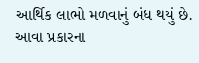આર્થિક લાભો મળવાનું બંધ થયું છે. આવા પ્રકારના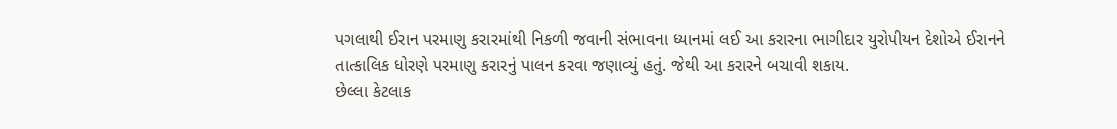પગલાથી ઈરાન પરમાણુ કરારમાંથી નિકળી જવાની સંભાવના ધ્યાનમાં લઈ આ કરારના ભાગીદાર યુરોપીયન દેશોએ ઈરાનને તાત્કાલિક ધોરણે પરમાણુ કરારનું પાલન કરવા જણાવ્યું હતું. જેથી આ કરારને બચાવી શકાય.
છેલ્લા કેટલાક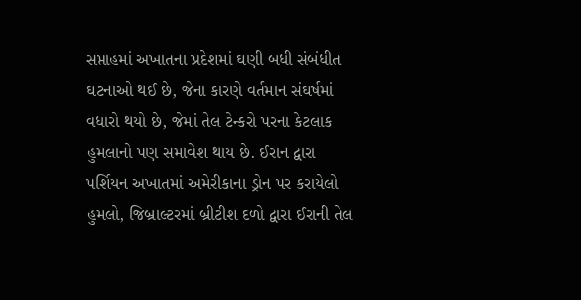સપ્તાહમાં અખાતના પ્રદેશમાં ઘણી બધી સંબંધીત ઘટનાઓ થઈ છે, જેના કારણે વર્તમાન સંઘર્ષમાં વધારો થયો છે, જેમાં તેલ ટેન્કરો પરના કેટલાક હુમલાનો પણ સમાવેશ થાય છે. ઈરાન દ્વારા પર્શિયન અખાતમાં અમેરીકાના ડ્રોન પર કરાયેલો હુમલો, જિબ્રાલ્ટરમાં બ્રીટીશ દળો દ્વારા ઈરાની તેલ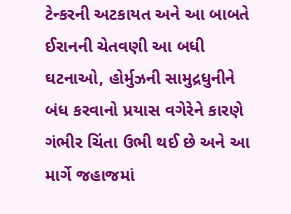ટેન્કરની અટકાયત અને આ બાબતે ઈરાનની ચેતવણી આ બધી ઘટનાઓ, હોર્મુઝની સામુદ્રધુનીને બંધ કરવાનો પ્રયાસ વગેરેને કારણે ગંભીર ચિંતા ઉભી થઈ છે અને આ માર્ગે જહાજમાં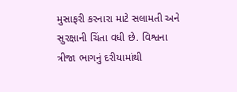મુસાફરી કરનારા માટે સલામતી અને સુરક્ષાની ચિંતા વધી છે. વિશ્વના ત્રીજા ભાગનું દરીયામાંથી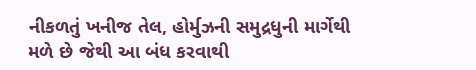નીકળતું ખનીજ તેલ, હોર્મુઝની સમુદ્રધુની માર્ગેથી મળે છે જેથી આ બંધ કરવાથી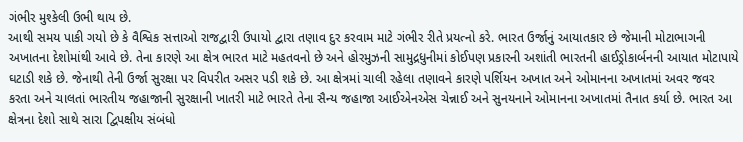ગંભીર મુશ્કેલી ઉભી થાય છે.
આથી સમય પાકી ગયો છે કે વૈશ્વિક સત્તાઓ રાજદ્વારી ઉપાયો દ્વારા તણાવ દુર કરવામ માટે ગંભીર રીતે પ્રયત્નો કરે. ભારત ઉર્જાનું આયાતકાર છે જેમાની મોટાભાગની અખાતના દેશોમાંથી આવે છે. તેના કારણે આ ક્ષેત્ર ભારત માટે મહતવનો છે અને હોરમુઝની સામુદ્રધુનીમાં કોઈપણ પ્રકારની અશાંતી ભારતની હાઈડ્રોકાર્બનની આયાત મોટાપાયે ઘટાડી શકે છે. જેનાથી તેની ઉર્જા સુરક્ષા પર વિપરીત અસર પડી શકે છે. આ ક્ષેત્રમાં ચાલી રહેલા તણાવને કારણે પર્શિયન અખાત અને ઓમાનના અખાતમાં અવર જવર કરતા અને ચાલતાં ભારતીય જહાજાની સુરક્ષાની ખાતરી માટે ભારતે તેના સૈન્ય જહાજા આઈએનએસ ચેન્નાઈ અને સુનયનાને ઓમાનના અખાતમાં તૈનાત કર્યા છે. ભારત આ ક્ષેત્રના દેશો સાથે સારા દ્વિપક્ષીય સંબંધો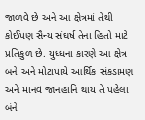જાળવે છે અને આ ક્ષેત્રમાં તેથી કોઈપણ સૈન્ય સંઘર્ષ તેના હિતો માટે પ્રતિકુળ છે. યુધ્ધના કારણે આ ક્ષેત્ર બને અને મોટાપાયે આર્થિક સંકડામણ અને માનવ જાનહાનિ થાય તે પહેલા બંને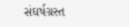સંઘર્ષગ્રસ્ત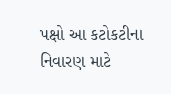પક્ષો આ કટોકટીના નિવારણ માટે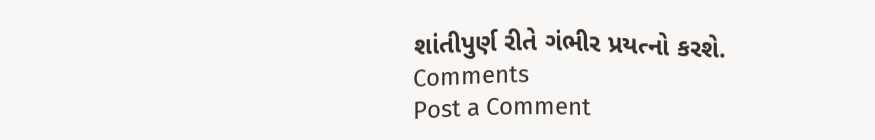શાંતીપુર્ણ રીતે ગંભીર પ્રયત્નો કરશે.
Comments
Post a Comment